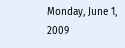Monday, June 1, 2009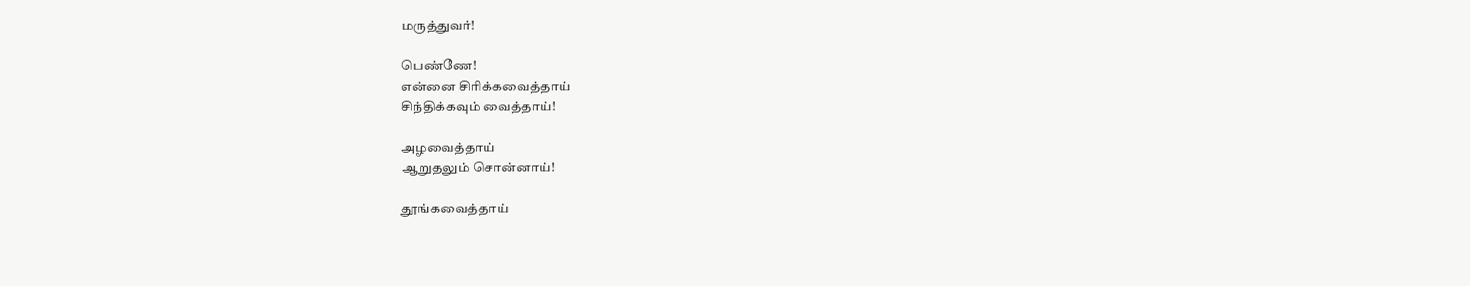மருத்துவர்!

பெண்ணே!
என்னை சிரிக்கவைத்தாய்
சிந்திக்கவும் வைத்தாய்!

அழவைத்தாய்
ஆறுதலும் சொன்னாய்!

தூங்கவைத்தாய்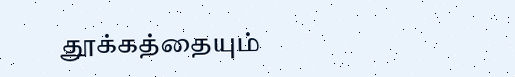தூக்கத்தையும்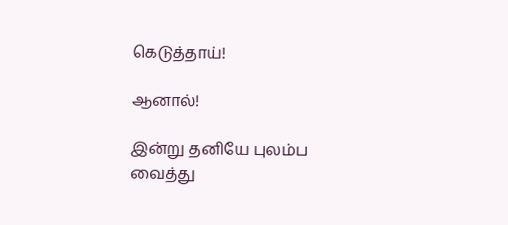கெடுத்தாய்!

ஆனால்!

இன்று தனியே புலம்ப
வைத்து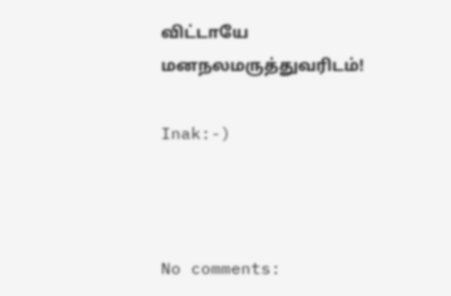விட்டாயே
மனநலமருத்துவரிடம்!

Inak:-)



No comments: